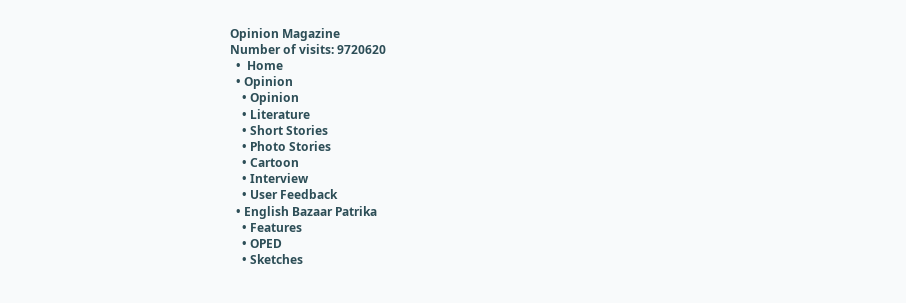Opinion Magazine
Number of visits: 9720620
  •  Home
  • Opinion
    • Opinion
    • Literature
    • Short Stories
    • Photo Stories
    • Cartoon
    • Interview
    • User Feedback
  • English Bazaar Patrika
    • Features
    • OPED
    • Sketches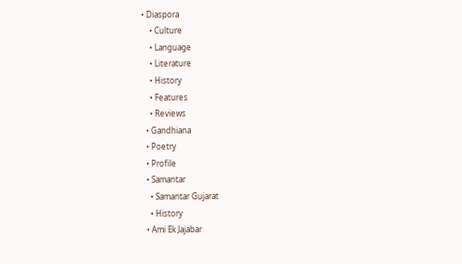• Diaspora
    • Culture
    • Language
    • Literature
    • History
    • Features
    • Reviews
  • Gandhiana
  • Poetry
  • Profile
  • Samantar
    • Samantar Gujarat
    • History
  • Ami Ek Jajabar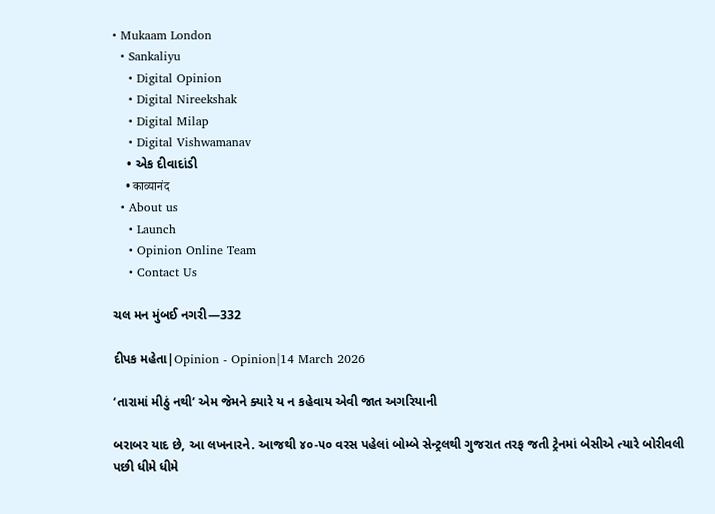• Mukaam London
  • Sankaliyu
    • Digital Opinion
    • Digital Nireekshak
    • Digital Milap
    • Digital Vishwamanav
    • એક દીવાદાંડી
    • काव्यानंद
  • About us
    • Launch
    • Opinion Online Team
    • Contact Us

ચલ મન મુંબઈ નગરી—332

દીપક મહેતા|Opinion - Opinion|14 March 2026

‘તારામાં મીઠું નથી’ એમ જેમને ક્યારે ય ન કહેવાય એવી જાત અગરિયાની

બરાબર યાદ છે, આ લખનારને. આજથી ૪૦-૫૦ વરસ પહેલાં બોમ્બે સેન્ટ્રલથી ગુજરાત તરફ જતી ટ્રેનમાં બેસીએ ત્યારે બોરીવલી પછી ધીમે ધીમે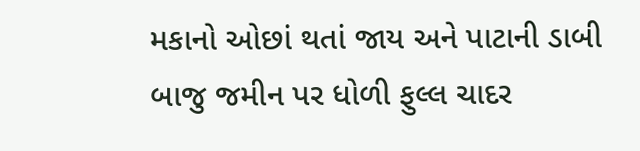મકાનો ઓછાં થતાં જાય અને પાટાની ડાબી બાજુ જમીન પર ધોળી ફુલ્લ ચાદર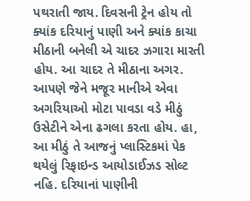પથરાતી જાય. દિવસની ટ્રેન હોય તો ક્યાંક દરિયાનું પાણી અને ક્યાંક કાચા મીઠાની બનેલી એ ચાદર ઝગારા મારતી હોય. આ ચાદર તે મીઠાના અગર. આપણે જેને મજૂર માનીએ એવા અગરિયાઓ મોટા પાવડા વડે મીઠું ઉસેટીને એના ઢગલા કરતા હોય. હા, આ મીઠું તે આજનું પ્લાસ્ટિકમાં પેક થયેલું રિફાઇન્ડ આયોડાઈઝડ સોલ્ટ નહિ. દરિયાનાં પાણીની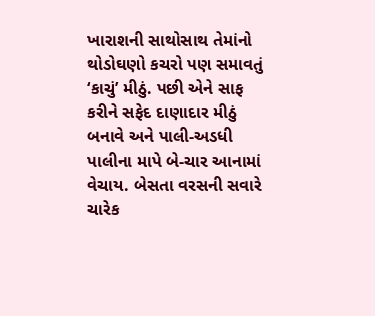ખારાશની સાથોસાથ તેમાંનો થોડોઘણો કચરો પણ સમાવતું ‘કાચું’ મીઠું. પછી એને સાફ કરીને સફેદ દાણાદાર મીઠું બનાવે અને પાલી-અડધી પાલીના માપે બે-ચાર આનામાં વેચાય. બેસતા વરસની સવારે ચારેક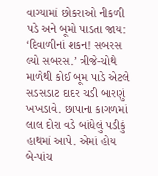વાગ્યામાં છોકરાઓ નીકળી પડે અને બૂમો પાડતા જાય: ‘દિવાળીનાં શકન! સબરસ લ્યો સબરસ.’ ત્રીજે-ચોથે માળેથી કોઈ બૂમ પાડે એટલે સડસડાટ દાદર ચડી બારણું ખખડાવે. છાપાના કાગળમાં લાલ દોરા વડે બાંધેલું પડીકું હાથમાં આપે. એમાં હોય બે-પાંચ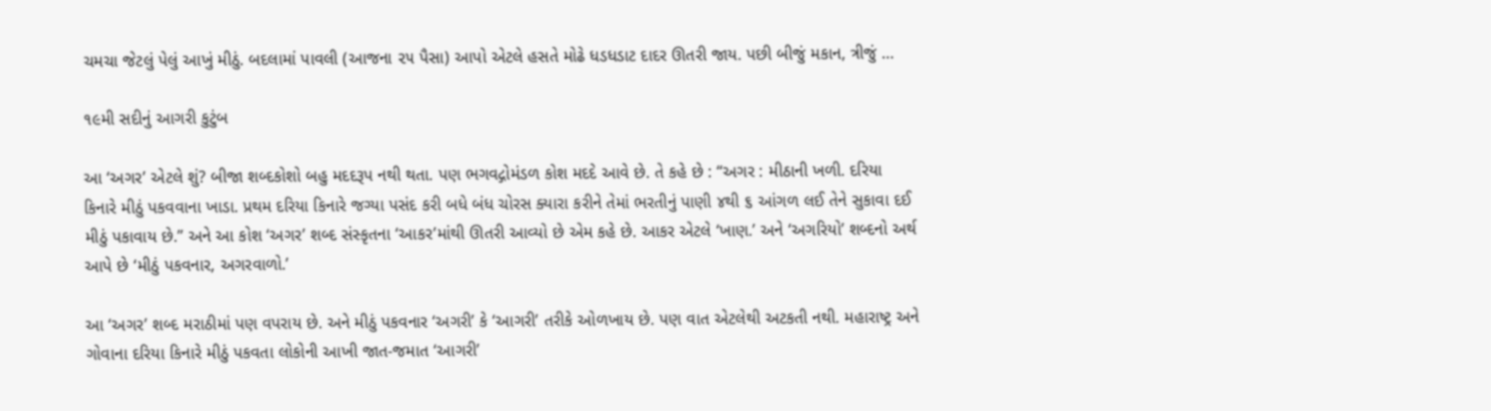ચમચા જેટલું પેલું આખું મીઠું. બદલામાં પાવલી (આજના ૨૫ પૈસા) આપો એટલે હસતે મોઢે ધડધડાટ દાદર ઊતરી જાય. પછી બીજું મકાન, ત્રીજું …

૧૯મી સદીનું આગરી કુટુંબ

આ ‘અગર’ એટલે શું? બીજા શબ્દકોશો બહુ મદદરૂપ નથી થતા. પણ ભગવદ્ગોમંડળ કોશ મદદે આવે છે. તે કહે છે : “અગર : મીઠાની ખળી. દરિયા કિનારે મીઠું પકવવાના ખાડા. પ્રથમ દરિયા કિનારે જગ્યા પસંદ કરી બધે બંધ ચોરસ ક્યારા કરીને તેમાં ભરતીનું પાણી ૪થી ૬ આંગળ લઈ તેને સુકાવા દઈ મીઠું પકાવાય છે.” અને આ કોશ ‘અગર’ શબ્દ સંસ્કૃતના ‘આકર’માંથી ઊતરી આવ્યો છે એમ કહે છે. આકર એટલે ‘ખાણ.’ અને ‘અગરિયો’ શબ્દનો અર્થ આપે છે ‘મીઠું પકવનાર, અગરવાળો.’

આ ‘અગર’ શબ્દ મરાઠીમાં પણ વપરાય છે. અને મીઠું પકવનાર ‘અગરી’ કે ‘આગરી’ તરીકે ઓળખાય છે. પણ વાત એટલેથી અટકતી નથી. મહારાષ્ટ્ર અને ગોવાના દરિયા કિનારે મીઠું પકવતા લોકોની આખી જાત-જમાત ‘આગરી’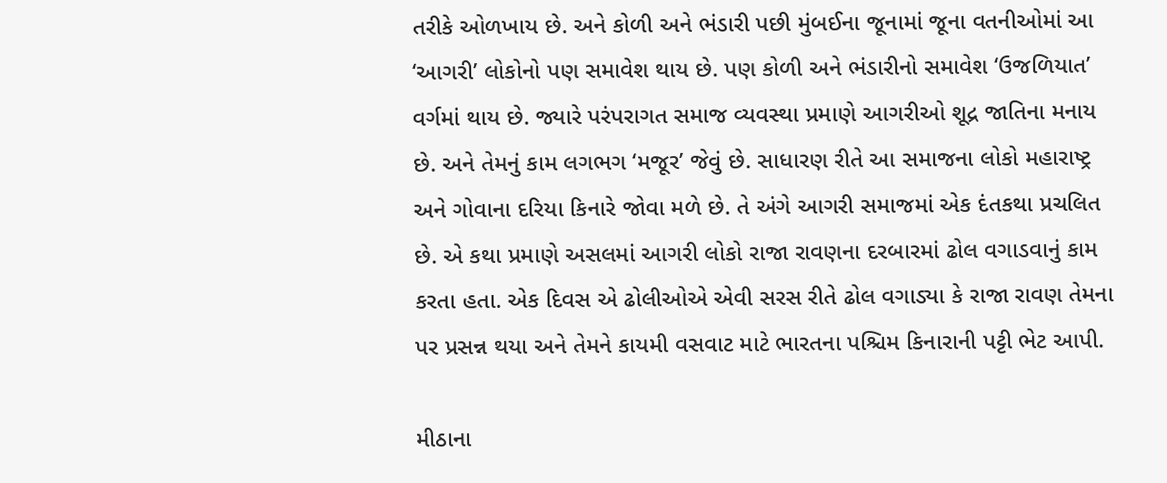તરીકે ઓળખાય છે. અને કોળી અને ભંડારી પછી મુંબઈના જૂનામાં જૂના વતનીઓમાં આ ‘આગરી’ લોકોનો પણ સમાવેશ થાય છે. પણ કોળી અને ભંડારીનો સમાવેશ ‘ઉજળિયાત’ વર્ગમાં થાય છે. જ્યારે પરંપરાગત સમાજ વ્યવસ્થા પ્રમાણે આગરીઓ શૂદ્ર જાતિના મનાય છે. અને તેમનું કામ લગભગ ‘મજૂર’ જેવું છે. સાધારણ રીતે આ સમાજના લોકો મહારાષ્ટ્ર અને ગોવાના દરિયા કિનારે જોવા મળે છે. તે અંગે આગરી સમાજમાં એક દંતકથા પ્રચલિત છે. એ કથા પ્રમાણે અસલમાં આગરી લોકો રાજા રાવણના દરબારમાં ઢોલ વગાડવાનું કામ કરતા હતા. એક દિવસ એ ઢોલીઓએ એવી સરસ રીતે ઢોલ વગાડ્યા કે રાજા રાવણ તેમના પર પ્રસન્ન થયા અને તેમને કાયમી વસવાટ માટે ભારતના પશ્ચિમ કિનારાની પટ્ટી ભેટ આપી.

મીઠાના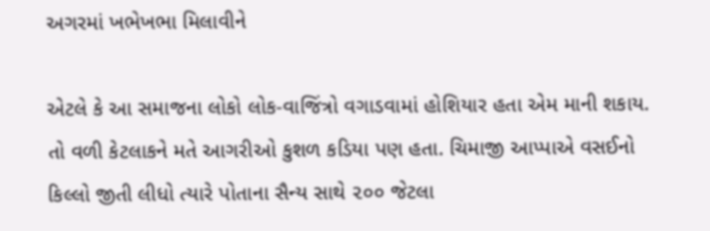અગરમાં ખભેખભા મિલાવીને

એટલે કે આ સમાજના લોકો લોક-વાજિંત્રો વગાડવામાં હોશિયાર હતા એમ માની શકાય. તો વળી કેટલાકને મતે આગરીઓ કુશળ કડિયા પણ હતા. ચિમાજી આપ્પાએ વસઈનો કિલ્લો જીતી લીધો ત્યારે પોતાના સૈન્ય સાથે ૨૦૦ જેટલા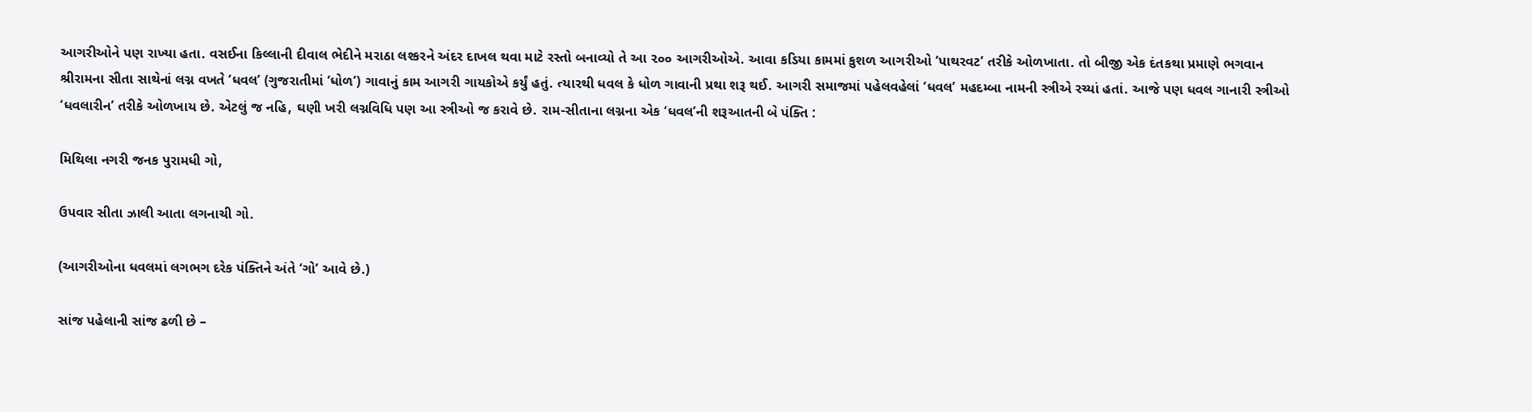આગરીઓને પણ રાખ્યા હતા. વસઈના કિલ્લાની દીવાલ ભેદીને મરાઠા લશ્કરને અંદર દાખલ થવા માટે રસ્તો બનાવ્યો તે આ ૨૦૦ આગરીઓએ. આવા કડિયા કામમાં કુશળ આગરીઓ ‘પાથરવટ’ તરીકે ઓળખાતા. તો બીજી એક દંતકથા પ્રમાણે ભગવાન શ્રીરામના સીતા સાથેનાં લગ્ન વખતે ‘ધવલ’ (ગુજરાતીમાં ‘ધોળ’) ગાવાનું કામ આગરી ગાયકોએ કર્યું હતું. ત્યારથી ધવલ કે ધોળ ગાવાની પ્રથા શરૂ થઈ. આગરી સમાજમાં પહેલવહેલાં ‘ધવલ’ મહદમ્બા નામની સ્ત્રીએ રચ્યાં હતાં. આજે પણ ધવલ ગાનારી સ્ત્રીઓ ‘ધવલારીન’ તરીકે ઓળખાય છે. એટલું જ નહિ, ઘણી ખરી લગ્નવિધિ પણ આ સ્ત્રીઓ જ કરાવે છે. રામ-સીતાના લગ્નના એક ‘ધવલ’ની શરૂઆતની બે પંક્તિ :

મિથિલા નગરી જનક પુરામધી ગો,

ઉપવાર સીતા ઝાલી આતા લગનાચી ગો.

(આગરીઓના ધવલમાં લગભગ દરેક પંક્તિને અંતે ‘ગો’ આવે છે.)

સાંજ પહેલાની સાંજ ઢળી છે –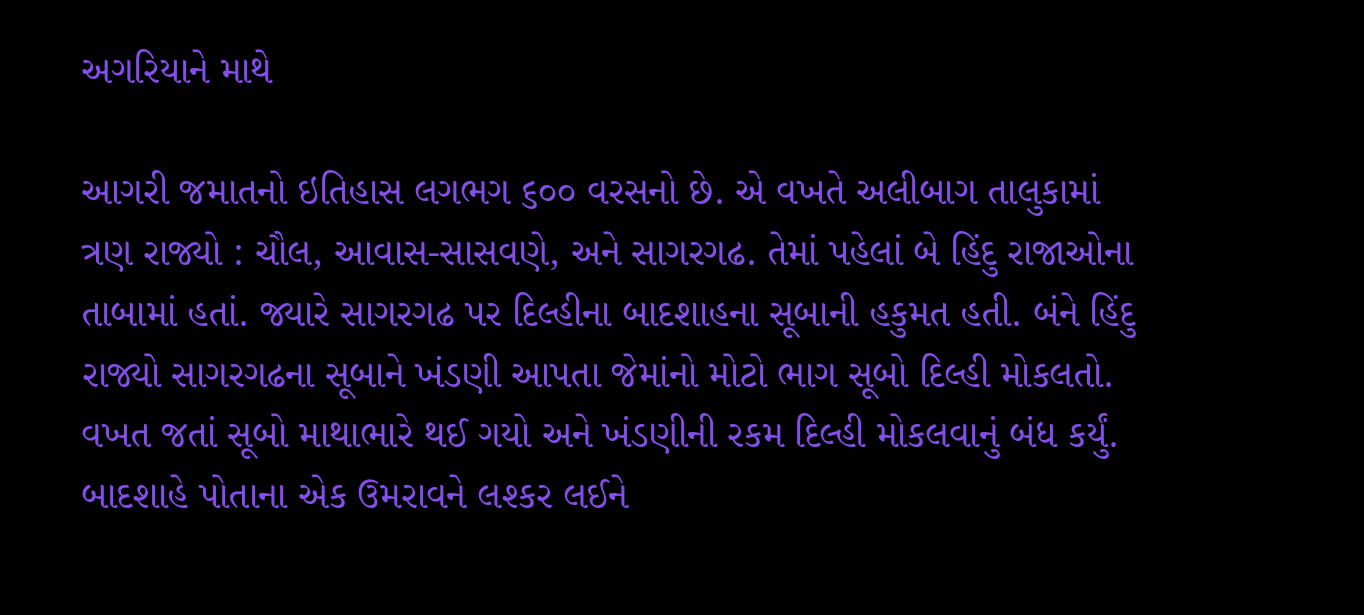અગરિયાને માથે

આગરી જમાતનો ઇતિહાસ લગભગ ૬૦૦ વરસનો છે. એ વખતે અલીબાગ તાલુકામાં ત્રણ રાજ્યો : ચૌલ, આવાસ-સાસવણે, અને સાગરગઢ. તેમાં પહેલાં બે હિંદુ રાજાઓના તાબામાં હતાં. જ્યારે સાગરગઢ પર દિલ્હીના બાદશાહના સૂબાની હકુમત હતી. બંને હિંદુ રાજ્યો સાગરગઢના સૂબાને ખંડણી આપતા જેમાંનો મોટો ભાગ સૂબો દિલ્હી મોકલતો. વખત જતાં સૂબો માથાભારે થઈ ગયો અને ખંડણીની રકમ દિલ્હી મોકલવાનું બંધ કર્યું. બાદશાહે પોતાના એક ઉમરાવને લશ્કર લઈને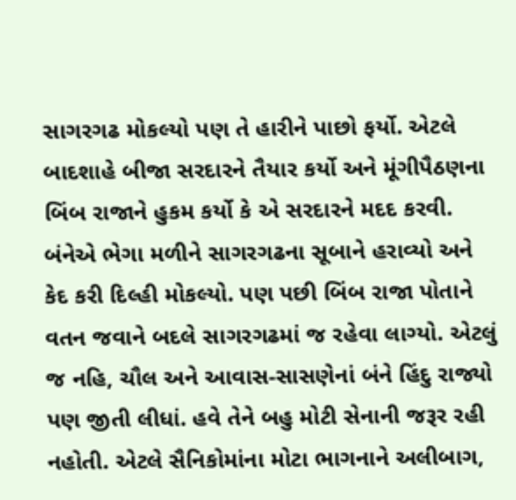સાગરગઢ મોકલ્યો પણ તે હારીને પાછો ફર્યો. એટલે બાદશાહે બીજા સરદારને તૈયાર કર્યો અને મૂંગીપૈઠણના બિંબ રાજાને હુકમ કર્યો કે એ સરદારને મદદ કરવી. બંનેએ ભેગા મળીને સાગરગઢના સૂબાને હરાવ્યો અને કેદ કરી દિલ્હી મોકલ્યો. પણ પછી બિંબ રાજા પોતાને વતન જવાને બદલે સાગરગઢમાં જ રહેવા લાગ્યો. એટલું જ નહિ, ચૌલ અને આવાસ-સાસણેનાં બંને હિંદુ રાજ્યો પણ જીતી લીધાં. હવે તેને બહુ મોટી સેનાની જરૂર રહી નહોતી. એટલે સૈનિકોમાંના મોટા ભાગનાને અલીબાગ,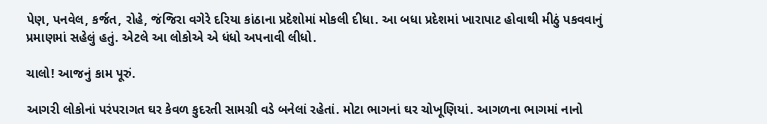પેણ, પનવેલ, કર્જત, રોહે, જંજિરા વગેરે દરિયા કાંઠાના પ્રદેશોમાં મોકલી દીધા. આ બધા પ્રદેશમાં ખારાપાટ હોવાથી મીઠું પકવવાનું પ્રમાણમાં સહેલું હતું. એટલે આ લોકોએ એ ધંધો અપનાવી લીધો.

ચાલો! આજનું કામ પૂરું.

આગરી લોકોનાં પરંપરાગત ઘર કેવળ કુદરતી સામગ્રી વડે બનેલાં રહેતાં. મોટા ભાગનાં ઘર ચોખૂણિયાં. આગળના ભાગમાં નાનો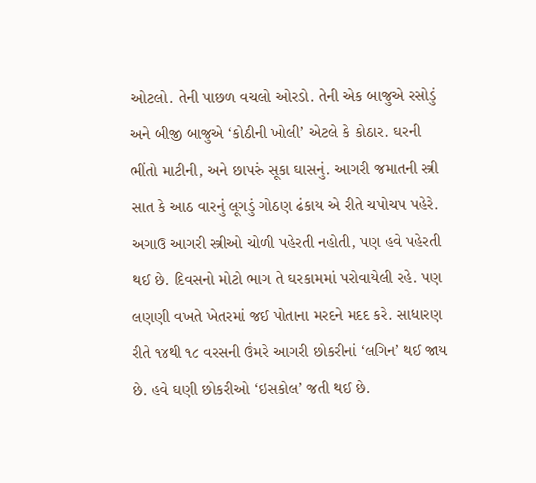ઓટલો. તેની પાછળ વચલો ઓરડો. તેની એક બાજુએ રસોડું અને બીજી બાજુએ ‘કોઠીની ખોલી’ એટલે કે કોઠાર. ઘરની ભીંતો માટીની, અને છાપરું સૂકા ઘાસનું. આગરી જમાતની સ્ત્રી સાત કે આઠ વારનું લૂગડું ગોઠણ ઢંકાય એ રીતે ચપોચપ પહેરે. અગાઉ આગરી સ્ત્રીઓ ચોળી પહેરતી નહોતી, પણ હવે પહેરતી થઈ છે. દિવસનો મોટો ભાગ તે ઘરકામમાં પરોવાયેલી રહે. પણ લણણી વખતે ખેતરમાં જઈ પોતાના મરદને મદદ કરે. સાધારણ રીતે ૧૪થી ૧૮ વરસની ઉંમરે આગરી છોકરીનાં ‘લગિન’ થઈ જાય છે. હવે ઘણી છોકરીઓ ‘ઇસકોલ’ જતી થઈ છે.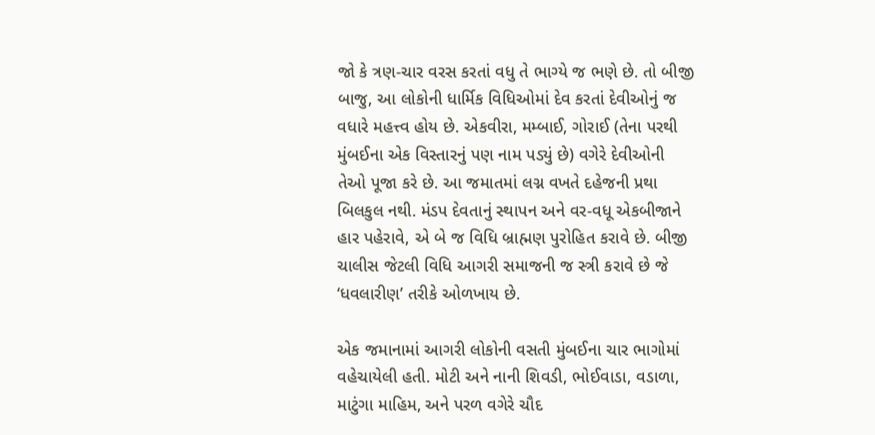જો કે ત્રણ-ચાર વરસ કરતાં વધુ તે ભાગ્યે જ ભણે છે. તો બીજી બાજુ, આ લોકોની ધાર્મિક વિધિઓમાં દેવ કરતાં દેવીઓનું જ વધારે મહત્ત્વ હોય છે. એકવીરા, મમ્બાઈ, ગોરાઈ (તેના પરથી મુંબઈના એક વિસ્તારનું પણ નામ પડ્યું છે) વગેરે દેવીઓની તેઓ પૂજા કરે છે. આ જમાતમાં લગ્ન વખતે દહેજની પ્રથા બિલકુલ નથી. મંડપ દેવતાનું સ્થાપન અને વર-વધૂ એકબીજાને હાર પહેરાવે, એ બે જ વિધિ બ્રાહ્મણ પુરોહિત કરાવે છે. બીજી ચાલીસ જેટલી વિધિ આગરી સમાજની જ સ્ત્રી કરાવે છે જે ‘ધવલારીણ’ તરીકે ઓળખાય છે.

એક જમાનામાં આગરી લોકોની વસતી મુંબઈના ચાર ભાગોમાં વહેચાયેલી હતી. મોટી અને નાની શિવડી, ભોઈવાડા, વડાળા, માટુંગા માહિમ, અને પરળ વગેરે ચૌદ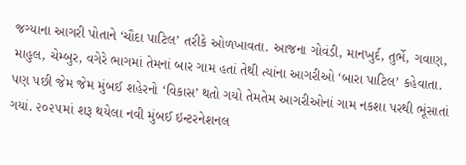જગ્યાના આગરી પોતાને ‘ચૌદા પાટિલ’ તરીકે ઓળખાવતા. આજના ગોવંડી, માનખુર્દ, તુર્ભે, ગવાણ, માહુલ, ચેમ્બુર, વગેરે ભાગમાં તેમનાં બાર ગામ હતાં તેથી ત્યાંના આગરીઓ ‘બારા પાટિલ’ કહેવાતા. પણ પછી જેમ જેમ મુંબઈ શહેરનો ‘વિકાસ’ થતો ગયો તેમતેમ આગરીઓનાં ગામ નકશા પરથી ભૂંસાતાં ગયાં. ૨૦૨૫માં શરૂ થયેલા નવી મુંબઈ ઇન્ટરનેશનલ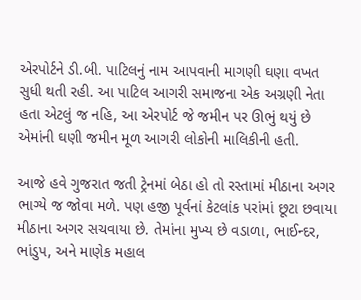એરપોર્ટને ડી.બી. પાટિલનું નામ આપવાની માગણી ઘણા વખત સુધી થતી રહી. આ પાટિલ આગરી સમાજના એક અગ્રણી નેતા હતા એટલું જ નહિ, આ એરપોર્ટ જે જમીન પર ઊભું થયું છે એમાંની ઘણી જમીન મૂળ આગરી લોકોની માલિકીની હતી.

આજે હવે ગુજરાત જતી ટ્રેનમાં બેઠા હો તો રસ્તામાં મીઠાના અગર ભાગ્યે જ જોવા મળે. પણ હજી પૂર્વનાં કેટલાંક પરાંમાં છૂટા છવાયા મીઠાના અગર સચવાયા છે. તેમાંના મુખ્ય છે વડાળા, ભાઈન્દર, ભાંડુપ, અને માણેક મહાલ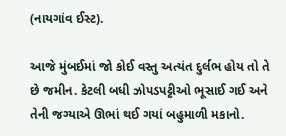(નાયગાંવ ઈસ્ટ).

આજે મુંબઈમાં જો કોઈ વસ્તુ અત્યંત દુર્લભ હોય તો તે છે જમીન. કેટલી બધી ઝોપડપટ્ટીઓ ભૂસાઈ ગઈ અને તેની જગ્યાએ ઊભાં થઈ ગયાં બહુમાળી મકાનો.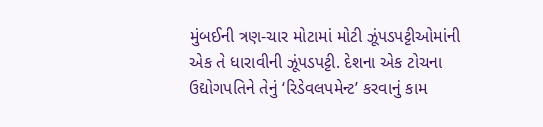મુંબઈની ત્રણ-ચાર મોટામાં મોટી ઝૂંપડપટ્ટીઓમાંની એક તે ધારાવીની ઝૂંપડપટ્ટી. દેશના એક ટોચના ઉદ્યોગપતિને તેનું ‘રિડેવલપમેન્ટ’ કરવાનું કામ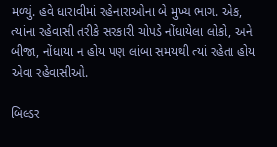મળ્યું. હવે ધારાવીમાં રહેનારાઓના બે મુખ્ય ભાગ. એક, ત્યાંના રહેવાસી તરીકે સરકારી ચોપડે નોંધાયેલા લોકો, અને બીજા, નોંધાયા ન હોય પણ લાંબા સમયથી ત્યાં રહેતા હોય એવા રહેવાસીઓ.

બિલ્ડર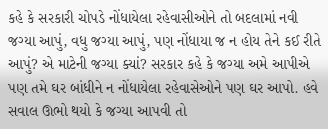કહે કે સરકારી ચોપડે નોંધાયેલા રહેવાસીઓને તો બદલામાં નવી જગ્યા આપું, વધુ જગ્યા આપું, પણ નોંધાયા જ ન હોય તેને કઈ રીતે આપું? એ માટેની જગ્યા ક્યાં? સરકાર કહે કે જગ્યા અમે આપીએ પણ તમે ઘર બાંધીને ન નોંધાયેલા રહેવાસેઓને પણ ઘર આપો. હવે સવાલ ઊભો થયો કે જગ્યા આપવી તો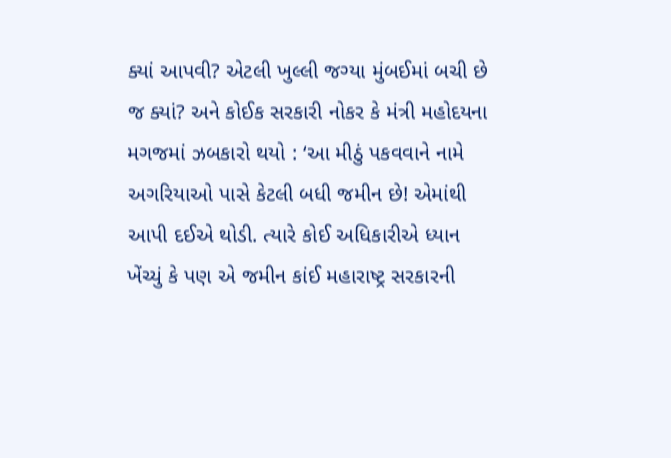ક્યાં આપવી? એટલી ખુલ્લી જગ્યા મુંબઈમાં બચી છે જ ક્યાં? અને કોઈક સરકારી નોકર કે મંત્રી મહોદયના મગજમાં ઝબકારો થયો : ‘આ મીઠું પકવવાને નામે અગરિયાઓ પાસે કેટલી બધી જમીન છે! એમાંથી આપી દઈએ થોડી. ત્યારે કોઈ અધિકારીએ ધ્યાન ખેંચ્યું કે પણ એ જમીન કાંઈ મહારાષ્ટ્ર સરકારની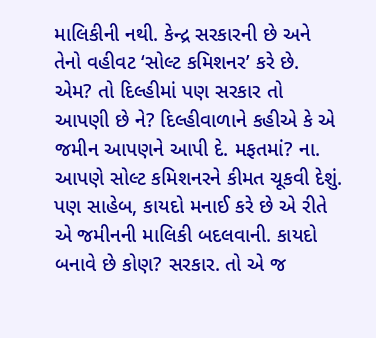માલિકીની નથી. કેન્દ્ર સરકારની છે અને તેનો વહીવટ ‘સોલ્ટ કમિશનર’ કરે છે. એમ? તો દિલ્હીમાં પણ સરકાર તો આપણી છે ને? દિલ્હીવાળાને કહીએ કે એ જમીન આપણને આપી દે. મફતમાં? ના. આપણે સોલ્ટ કમિશનરને કીમત ચૂકવી દેશું. પણ સાહેબ, કાયદો મનાઈ કરે છે એ રીતે એ જમીનની માલિકી બદલવાની. કાયદો બનાવે છે કોણ? સરકાર. તો એ જ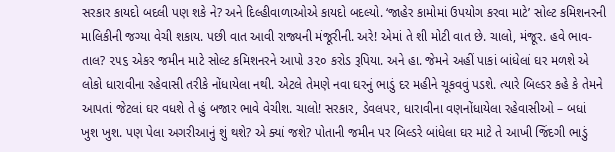સરકાર કાયદો બદલી પણ શકે ને? અને દિલ્હીવાળાઓએ કાયદો બદલ્યો. ‘જાહેર કામોમાં ઉપયોગ કરવા માટે’ સોલ્ટ કમિશનરની માલિકીની જગ્યા વેચી શકાય. પછી વાત આવી રાજ્યની મંજૂરીની. અરે! એમાં તે શી મોટી વાત છે. ચાલો, મંજૂર. હવે ભાવ-તાલ? ૨૫૬ એકર જમીન માટે સોલ્ટ કમિશનરને આપો ૩૨૦ કરોડ રૂપિયા. અને હા. જેમને અહીં પાકાં બાંધેલાં ઘર મળશે એ લોકો ધારાવીના રહેવાસી તરીકે નોંધાયેલા નથી. એટલે તેમણે નવા ઘરનું ભાડું દર મહીને ચૂકવવું પડશે. ત્યારે બિલ્ડર કહે કે તેમને આપતાં જેટલાં ઘર વધશે તે હું બજાર ભાવે વેચીશ. ચાલો! સરકાર, ડેવલપર, ધારાવીના વણનોંધાયેલા રહેવાસીઓ – બધાં ખુશ ખુશ. પણ પેલા અગરીઆનું શું થશે? એ ક્યાં જશે? પોતાની જમીન પર બિલ્ડરે બાંધેલા ઘર માટે તે આખી જિંદગી ભાડું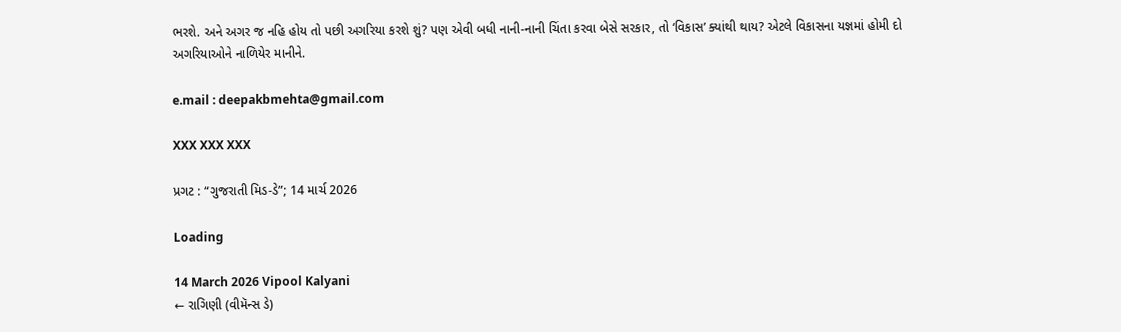ભરશે. અને અગર જ નહિ હોય તો પછી અગરિયા કરશે શું? પણ એવી બધી નાની-નાની ચિંતા કરવા બેસે સરકાર, તો ‘વિકાસ’ ક્યાંથી થાય? એટલે વિકાસના યજ્ઞમાં હોમી દો અગરિયાઓને નાળિયેર માનીને.

e.mail : deepakbmehta@gmail.com

XXX XXX XXX

પ્રગટ : “ગુજરાતી મિડ-ડે”; 14 માર્ચ 2026

Loading

14 March 2026 Vipool Kalyani
← રાગિણી (વીમૅન્સ ડે)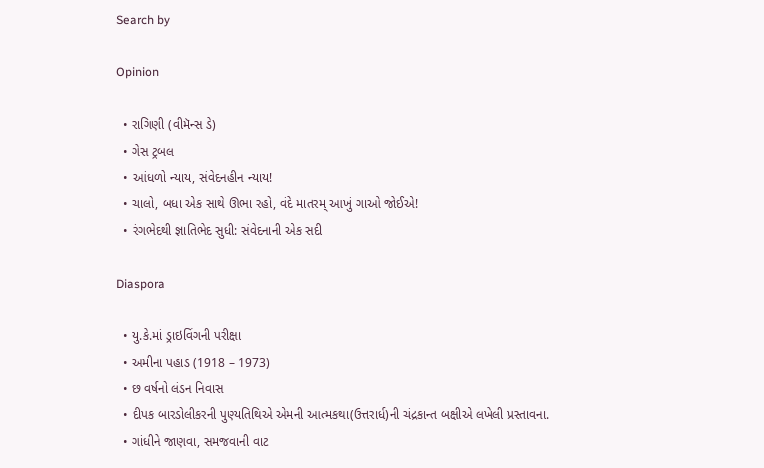Search by

Opinion

  • રાગિણી (વીમૅન્સ ડે)
  • ગેસ ટ્રબલ
  • આંધળો ન્યાય, સંવેદનહીન ન્યાય!
  • ચાલો, બધા એક સાથે ઊભા રહો, વંદે માતરમ્‌ આખું ગાઓ જોઈએ!
  • રંગભેદથી જ્ઞાતિભેદ સુધી: સંવેદનાની એક સદી

Diaspora

  • યુ.કે.માં ડ્રાઇવિંગની પરીક્ષા
  • અમીના પહાડ (1918 – 1973)
  • છ વર્ષનો લંડન નિવાસ
  • દીપક બારડોલીકરની પુણ્યતિથિએ એમની આત્મકથા(ઉત્તરાર્ધ)ની ચંદ્રકાન્ત બક્ષીએ લખેલી પ્રસ્તાવના.
  • ગાંધીને જાણવા, સમજવાની વાટ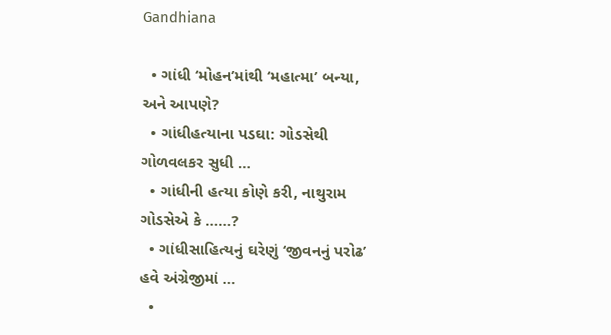Gandhiana

  • ગાંધી ‘મોહન’માંથી ‘મહાત્મા’ બન્યા, અને આપણે?
  • ગાંધીહત્યાના પડઘા: ગોડસેથી ગોળવલકર સુધી …
  • ગાંધીની હત્યા કોણે કરી, નાથુરામ ગોડસેએ કે ……?
  • ગાંધીસાહિત્યનું ઘરેણું ‘જીવનનું પરોઢ’ હવે અંગ્રેજીમાં …
  •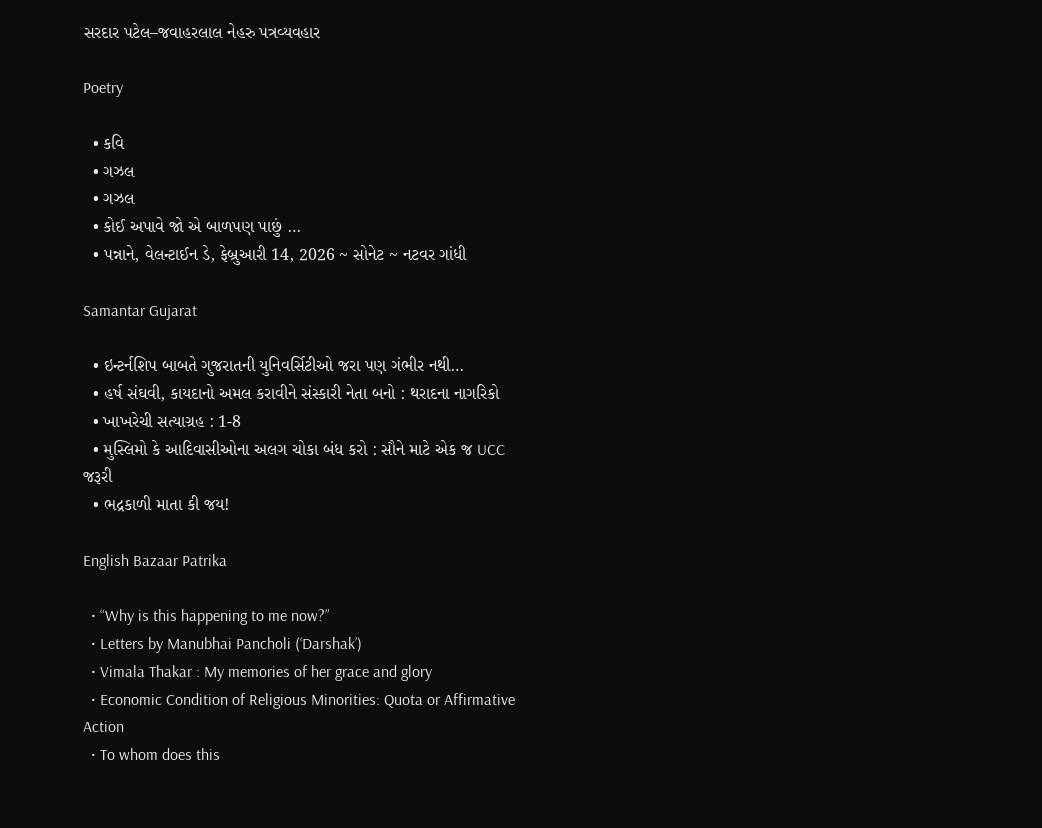સરદાર પટેલ–જવાહરલાલ નેહરુ પત્રવ્યવહાર

Poetry

  • કવિ
  • ગઝલ
  • ગઝલ
  • કોઈ અપાવે જો એ બાળપણ પાછું …
  • પન્નાને, વેલન્ટાઈન ડે, ફેબ્રુઆરી 14, 2026 ~ સોનેટ ~ નટવર ગાંધી

Samantar Gujarat

  • ઇન્ટર્નશિપ બાબતે ગુજરાતની યુનિવર્સિટીઓ જરા પણ ગંભીર નથી…
  • હર્ષ સંઘવી, કાયદાનો અમલ કરાવીને સંસ્કારી નેતા બનો : થરાદના નાગરિકો
  • ખાખરેચી સત્યાગ્રહ : 1-8
  • મુસ્લિમો કે આદિવાસીઓના અલગ ચોકા બંધ કરો : સૌને માટે એક જ UCC જરૂરી
  • ભદ્રકાળી માતા કી જય!

English Bazaar Patrika

  • “Why is this happening to me now?”
  • Letters by Manubhai Pancholi (‘Darshak’)
  • Vimala Thakar : My memories of her grace and glory
  • Economic Condition of Religious Minorities: Quota or Affirmative Action
  • To whom does this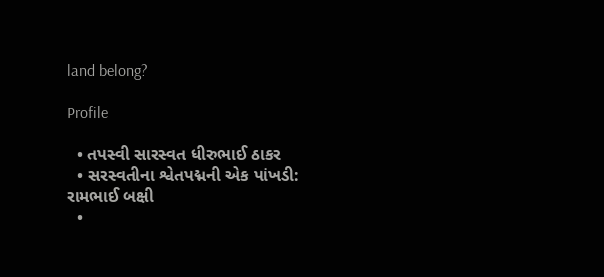land belong?

Profile

  • તપસ્વી સારસ્વત ધીરુભાઈ ઠાકર
  • સરસ્વતીના શ્વેતપદ્મની એક પાંખડી: રામભાઈ બક્ષી
  •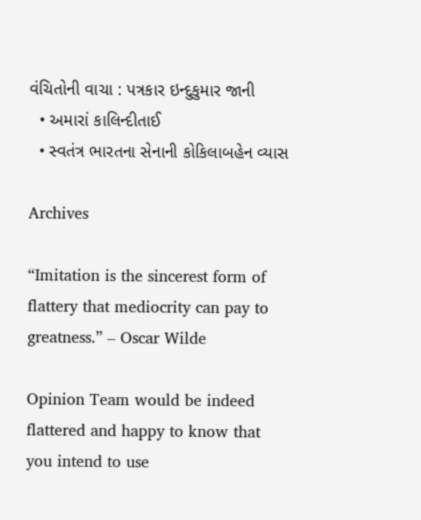વંચિતોની વાચા : પત્રકાર ઇન્દુકુમાર જાની
  • અમારાં કાલિન્દીતાઈ
  • સ્વતંત્ર ભારતના સેનાની કોકિલાબહેન વ્યાસ

Archives

“Imitation is the sincerest form of flattery that mediocrity can pay to greatness.” – Oscar Wilde

Opinion Team would be indeed flattered and happy to know that you intend to use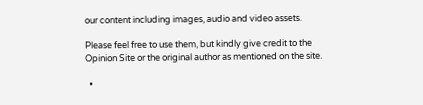our content including images, audio and video assets.

Please feel free to use them, but kindly give credit to the Opinion Site or the original author as mentioned on the site.

  •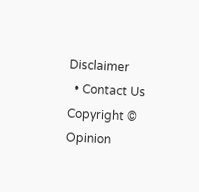Disclaimer
  • Contact Us
Copyright © Opinion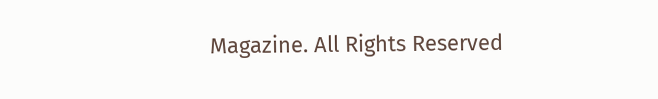Magazine. All Rights Reserved